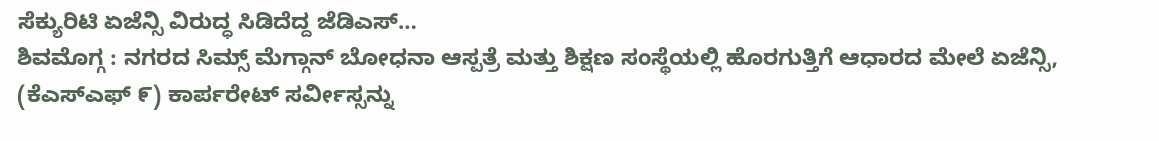ಸೆಕ್ಯುರಿಟಿ ಏಜೆನ್ಸಿ ವಿರುದ್ಧ ಸಿಡಿದೆದ್ದ ಜೆಡಿಎಸ್…
ಶಿವಮೊಗ್ಗ : ನಗರದ ಸಿಮ್ಸ್ ಮೆಗ್ಗಾನ್ ಬೋಧನಾ ಆಸ್ಪತ್ರೆ ಮತ್ತು ಶಿಕ್ಷಣ ಸಂಸ್ಥೆಯಲ್ಲಿ ಹೊರಗುತ್ತಿಗೆ ಆಧಾರದ ಮೇಲೆ ಏಜೆನ್ಸಿ, (ಕೆಎಸ್ಎಫ್ ೯) ಕಾರ್ಪರೇಟ್ ಸರ್ವೀಸ್ಸನ್ನು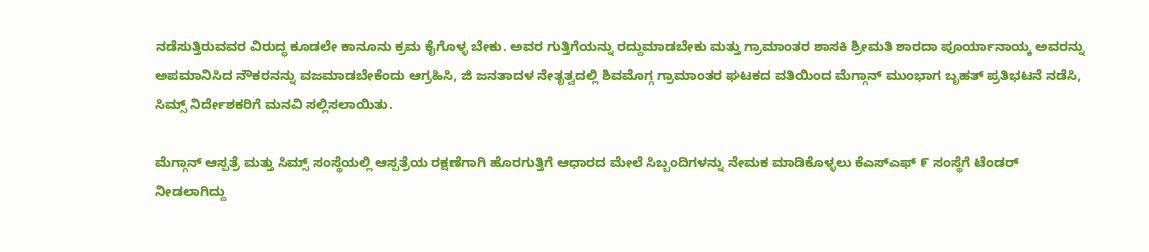ನಡೆಸುತ್ತಿರುವವರ ವಿರುದ್ಧ ಕೂಡಲೇ ಕಾನೂನು ಕ್ರಮ ಕೈಗೊಳ್ಳ ಬೇಕು. ಅವರ ಗುತ್ತಿಗೆಯನ್ನು ರದ್ದುಮಾಡಬೇಕು ಮತ್ತು ಗ್ರಾಮಾಂತರ ಶಾಸಕಿ ಶ್ರೀಮತಿ ಶಾರದಾ ಪೂರ್ಯಾನಾಯ್ಕ ಅವರನ್ನು ಅಪಮಾನಿಸಿದ ನೌಕರನನ್ನು ವಜಮಾಡಬೇಕೆಂದು ಆಗ್ರಹಿಸಿ, ಜಿ ಜನತಾದಳ ನೇತೃತ್ವದಲ್ಲಿ ಶಿವಮೊಗ್ಗ ಗ್ರಾಮಾಂತರ ಘಟಕದ ವತಿಯಿಂದ ಮೆಗ್ಗಾನ್ ಮುಂಭಾಗ ಬೃಹತ್ ಪ್ರತಿಭಟನೆ ನಡೆಸಿ, ಸಿಮ್ಸ್ ನಿರ್ದೇಶಕರಿಗೆ ಮನವಿ ಸಲ್ಲಿಸಲಾಯಿತು.

ಮೆಗ್ಗಾನ್ ಆಸ್ಪತ್ರೆ ಮತ್ತು ಸಿಮ್ಸ್ ಸಂಸ್ಥೆಯಲ್ಲಿ ಆಸ್ಪತ್ರೆಯ ರಕ್ಷಣೆಗಾಗಿ ಹೊರಗುತ್ತಿಗೆ ಆಧಾರದ ಮೇಲೆ ಸಿಬ್ಬಂದಿಗಳನ್ನು ನೇಮಕ ಮಾಡಿಕೊಳ್ಳಲು ಕೆಎಸ್ಎಫ್ ೯ ಸಂಸ್ಥೆಗೆ ಟೆಂಡರ್ ನೀಡಲಾಗಿದ್ದು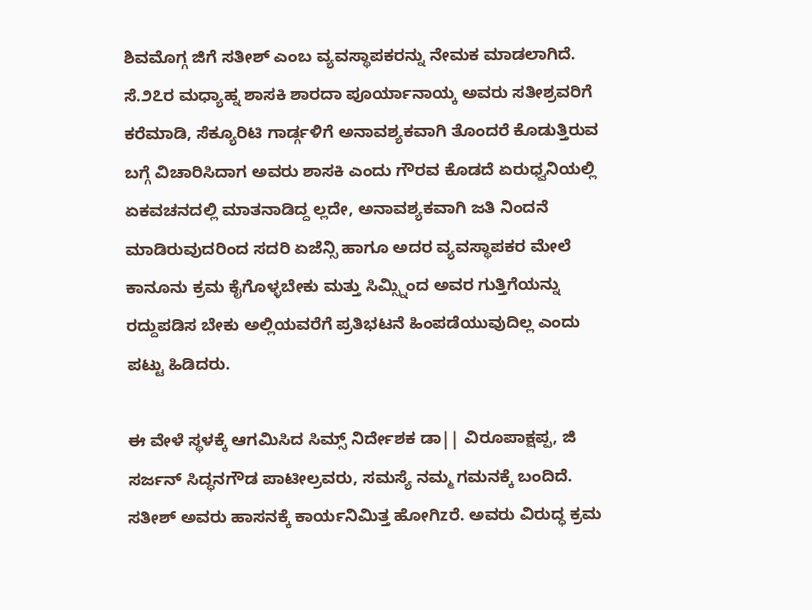ಶಿವಮೊಗ್ಗ ಜಿಗೆ ಸತೀಶ್ ಎಂಬ ವ್ಯವಸ್ಥಾಪಕರನ್ನು ನೇಮಕ ಮಾಡಲಾಗಿದೆ. ಸೆ.೨೭ರ ಮಧ್ಯಾಹ್ನ ಶಾಸಕಿ ಶಾರದಾ ಪೂರ್ಯಾನಾಯ್ಕ ಅವರು ಸತೀಶ್ರವರಿಗೆ ಕರೆಮಾಡಿ, ಸೆಕ್ಯೂರಿಟಿ ಗಾರ್ಡ್ಗಳಿಗೆ ಅನಾವಶ್ಯಕವಾಗಿ ತೊಂದರೆ ಕೊಡುತ್ತಿರುವ ಬಗ್ಗೆ ವಿಚಾರಿಸಿದಾಗ ಅವರು ಶಾಸಕಿ ಎಂದು ಗೌರವ ಕೊಡದೆ ಏರುಧ್ವನಿಯಲ್ಲಿ ಏಕವಚನದಲ್ಲಿ ಮಾತನಾಡಿದ್ದ ಲ್ಲದೇ, ಅನಾವಶ್ಯಕವಾಗಿ ಜತಿ ನಿಂದನೆ ಮಾಡಿರುವುದರಿಂದ ಸದರಿ ಏಜೆನ್ಸಿ ಹಾಗೂ ಅದರ ವ್ಯವಸ್ಥಾಪಕರ ಮೇಲೆ ಕಾನೂನು ಕ್ರಮ ಕೈಗೊಳ್ಳಬೇಕು ಮತ್ತು ಸಿಮ್ಸ್ನಿಂದ ಅವರ ಗುತ್ತಿಗೆಯನ್ನು ರದ್ದುಪಡಿಸ ಬೇಕು ಅಲ್ಲಿಯವರೆಗೆ ಪ್ರತಿಭಟನೆ ಹಿಂಪಡೆಯುವುದಿಲ್ಲ ಎಂದು ಪಟ್ಟು ಹಿಡಿದರು.

ಈ ವೇಳೆ ಸ್ಥಳಕ್ಕೆ ಆಗಮಿಸಿದ ಸಿಮ್ಸ್ ನಿರ್ದೇಶಕ ಡಾ|| ವಿರೂಪಾಕ್ಷಪ್ಪ, ಜಿ ಸರ್ಜನ್ ಸಿದ್ಧನಗೌಡ ಪಾಟೀಲ್ರವರು, ಸಮಸ್ಯೆ ನಮ್ಮ ಗಮನಕ್ಕೆ ಬಂದಿದೆ. ಸತೀಶ್ ಅವರು ಹಾಸನಕ್ಕೆ ಕಾರ್ಯನಿಮಿತ್ತ ಹೋಗಿzರೆ. ಅವರು ವಿರುದ್ಧ ಕ್ರಮ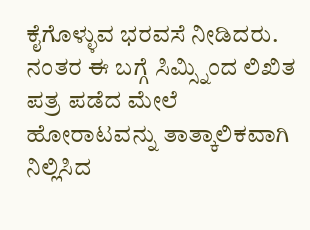ಕೈಗೊಳ್ಳುವ ಭರವಸೆ ನೀಡಿದರು.
ನಂತರ ಈ ಬಗ್ಗೆ ಸಿಮ್ಸ್ನಿಂದ ಲಿಖಿತ ಪತ್ರ ಪಡೆದ ಮೇಲೆ ಹೋರಾಟವನ್ನು ತಾತ್ಕಾಲಿಕವಾಗಿ ನಿಲ್ಲಿಸಿದ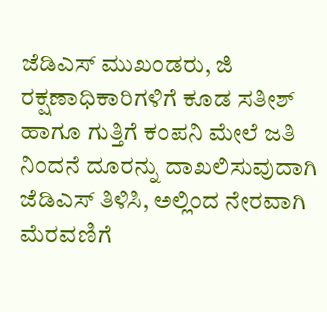ಜೆಡಿಎಸ್ ಮುಖಂಡರು, ಜಿ ರಕ್ಷಣಾಧಿಕಾರಿಗಳಿಗೆ ಕೂಡ ಸತೀಶ್ ಹಾಗೂ ಗುತ್ತಿಗೆ ಕಂಪನಿ ಮೇಲೆ ಜತಿ ನಿಂದನೆ ದೂರನ್ನು ದಾಖಲಿಸುವುದಾಗಿ ಜೆಡಿಎಸ್ ತಿಳಿಸಿ, ಅಲ್ಲಿಂದ ನೇರವಾಗಿ ಮೆರವಣಿಗೆ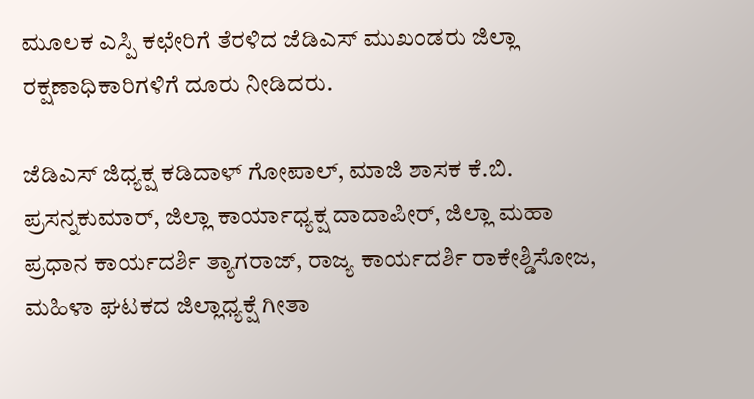ಮೂಲಕ ಎಸ್ಪಿ ಕಛೇರಿಗೆ ತೆರಳಿದ ಜೆಡಿಎಸ್ ಮುಖಂಡರು ಜಿಲ್ಲಾ ರಕ್ಷಣಾಧಿಕಾರಿಗಳಿಗೆ ದೂರು ನೀಡಿದರು.

ಜೆಡಿಎಸ್ ಜಿಧ್ಯಕ್ಷ ಕಡಿದಾಳ್ ಗೋಪಾಲ್, ಮಾಜಿ ಶಾಸಕ ಕೆ.ಬಿ. ಪ್ರಸನ್ನಕುಮಾರ್, ಜಿಲ್ಲಾ ಕಾರ್ಯಾಧ್ಯಕ್ಷ ದಾದಾಪೀರ್, ಜಿಲ್ಲಾ ಮಹಾ ಪ್ರಧಾನ ಕಾರ್ಯದರ್ಶಿ ತ್ಯಾಗರಾಜ್, ರಾಜ್ಯ ಕಾರ್ಯದರ್ಶಿ ರಾಕೇಶ್ಡಿಸೋಜ, ಮಹಿಳಾ ಘಟಕದ ಜಿಲ್ಲಾಧ್ಯಕ್ಷೆ ಗೀತಾ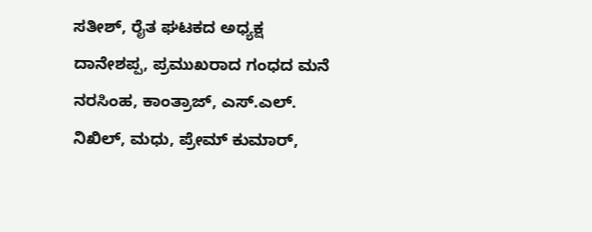ಸತೀಶ್, ರೈತ ಘಟಕದ ಅಧ್ಯಕ್ಷ ದಾನೇಶಪ್ಪ, ಪ್ರಮುಖರಾದ ಗಂಧದ ಮನೆ ನರಸಿಂಹ, ಕಾಂತ್ರಾಜ್, ಎಸ್.ಎಲ್. ನಿಖಿಲ್, ಮಧು, ಪ್ರೇಮ್ ಕುಮಾರ್,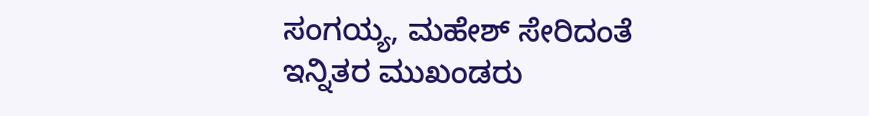ಸಂಗಯ್ಯ, ಮಹೇಶ್ ಸೇರಿದಂತೆ ಇನ್ನಿತರ ಮುಖಂಡರು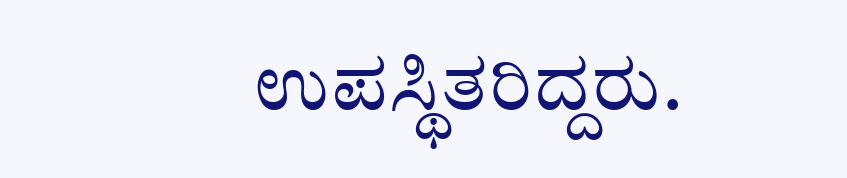ಉಪಸ್ಥಿತರಿದ್ದರು.